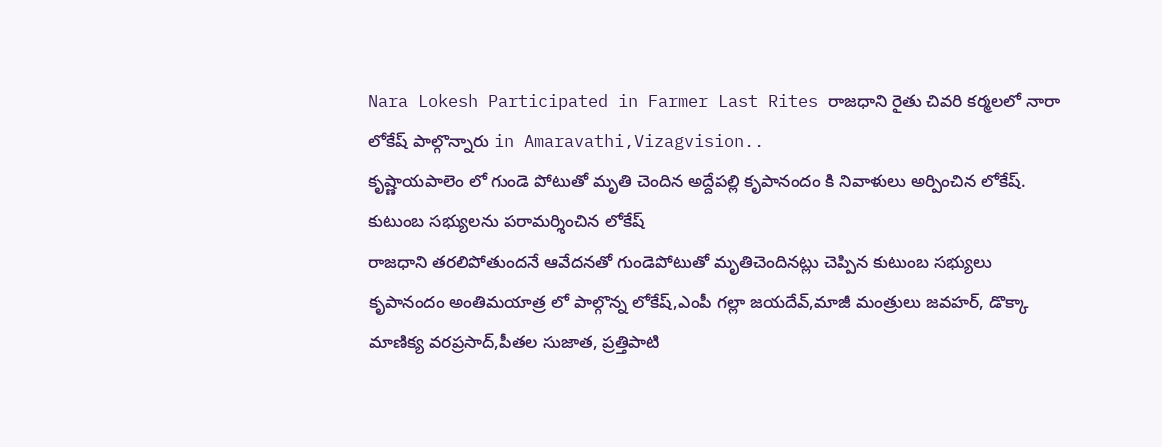Nara Lokesh Participated in Farmer Last Rites రాజధాని రైతు చివరి కర్మలలో నారా లోకేష్ పాల్గొన్నారు in Amaravathi,Vizagvision..
కృష్ణాయపాలెం లో గుండె పోటుతో మృతి చెందిన అద్దేపల్లి కృపానందం కి నివాళులు అర్పించిన లోకేష్.
కుటుంబ సభ్యులను పరామర్శించిన లోకేష్
రాజధాని తరలిపోతుందనే ఆవేదనతో గుండెపోటుతో మృతిచెందినట్లు చెప్పిన కుటుంబ సభ్యులు
కృపానందం అంతిమయాత్ర లో పాల్గొన్న లోకేష్,ఎంపీ గల్లా జయదేవ్,మాజీ మంత్రులు జవహర్, డొక్కా మాణిక్య వరప్రసాద్,పీతల సుజాత, ప్రత్తిపాటి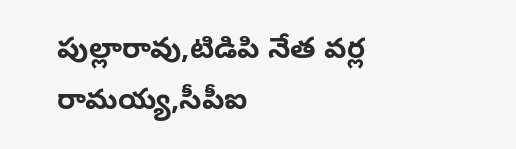పుల్లారావు,టిడిపి నేత వర్ల రామయ్య,సీపీఐ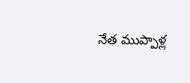నేత ముప్పాళ్ల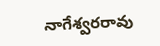నాగేశ్వరరావు